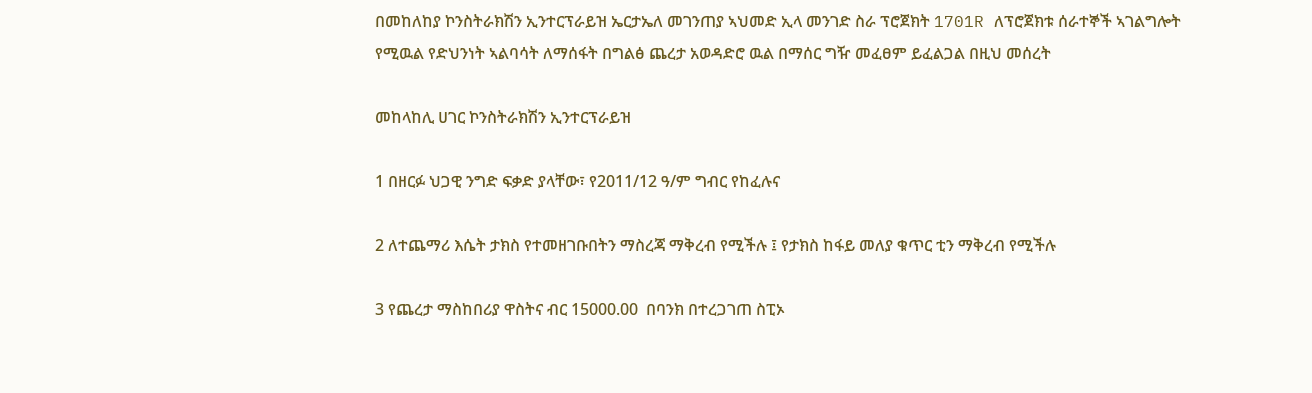በመከለከያ ኮንስትራክሽን ኢንተርፕራይዝ ኤርታኤለ መገንጠያ ኣህመድ ኢላ መንገድ ስራ ፕሮጀክት 1701R ለፕሮጀክቱ ሰራተኞች ኣገልግሎት የሚዉል የድህንነት ኣልባሳት ለማሰፋት በግልፅ ጨረታ አወዳድሮ ዉል በማሰር ግዥ መፈፀም ይፈልጋል በዚህ መሰረት

መከላከሊ ሀገር ኮንስትራክሽን ኢንተርፕራይዝ

1 በዘርፉ ህጋዊ ንግድ ፍቃድ ያላቸው፣ የ2011/12 ዓ/ም ግብር የከፈሉና

2 ለተጨማሪ እሴት ታክስ የተመዘገቡበትን ማስረጃ ማቅረብ የሚችሉ ፤ የታክስ ከፋይ መለያ ቁጥር ቲን ማቅረብ የሚችሉ

3 የጨረታ ማስከበሪያ ዋስትና ብር 15000.00  በባንክ በተረጋገጠ ስፒኦ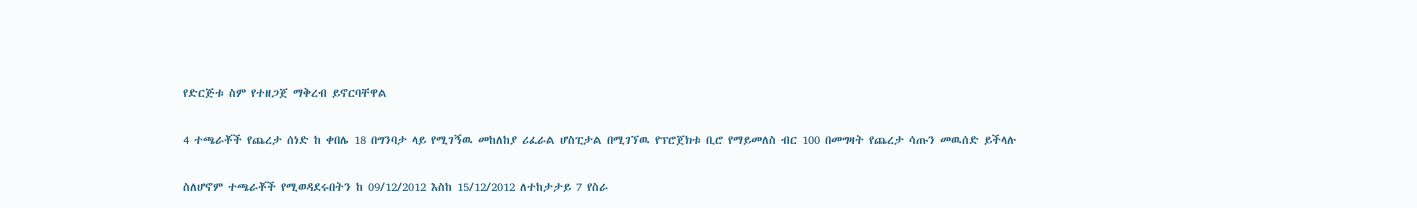የድርጅቱ ስም የተዘጋጀ ማቅረብ ይኖርባቸዋል

4 ተጫራቾች የጨረታ ሰነድ ከ ቀበሌ 18 በግንባታ ላይ የሚገኝዉ መከለከያ ሪፈራል ሆስፒታል በሚገኘዉ የፕሮጀክቱ ቢሮ የማይመለስ ብር 100 በመግዛት የጨረታ ሳጡን መዉሰድ ይችላሉ

ስለሆኖም ተጫራቾች የሚወዳደሩበትን ከ 09/12/2012 እስከ 15/12/2012 ለተከታታይ 7 የስራ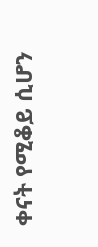ቀናት የሚቆይ ሲሆን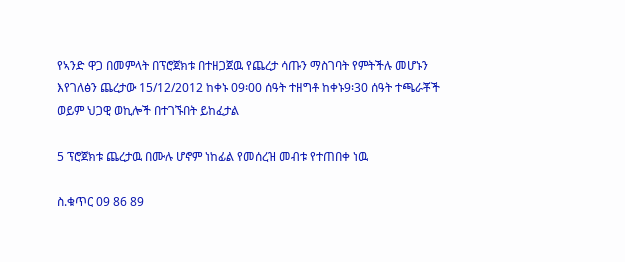የኣንድ ዋጋ በመምላት በፕሮጀክቱ በተዘጋጀዉ የጨረታ ሳጡን ማስገባት የምትችሉ መሆኑን እየገለፅን ጨረታው 15/12/2012 ከቀኑ 09፡00 ሰዓት ተዘግቶ ከቀኑ9፡30 ሰዓት ተጫራቾች ወይም ህጋዊ ወኪሎች በተገኙበት ይከፈታል

5 ፕሮጀክቱ ጨረታዉ በሙሉ ሆኖም ነከፊል የመሰረዝ መብቱ የተጠበቀ ነዉ

ስ.ቁጥር 09 86 89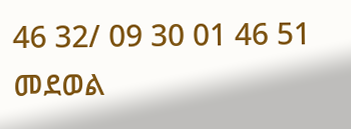46 32/ 09 30 01 46 51 መደወል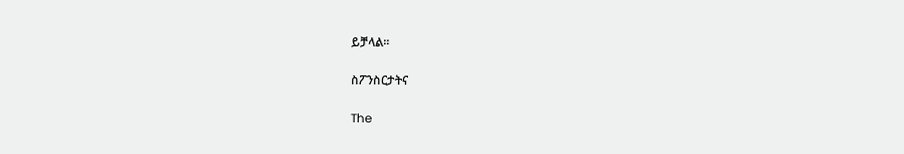ይቻላል፡፡

ስፖንስርታትና

The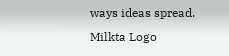ways ideas spread.
Milkta Logo